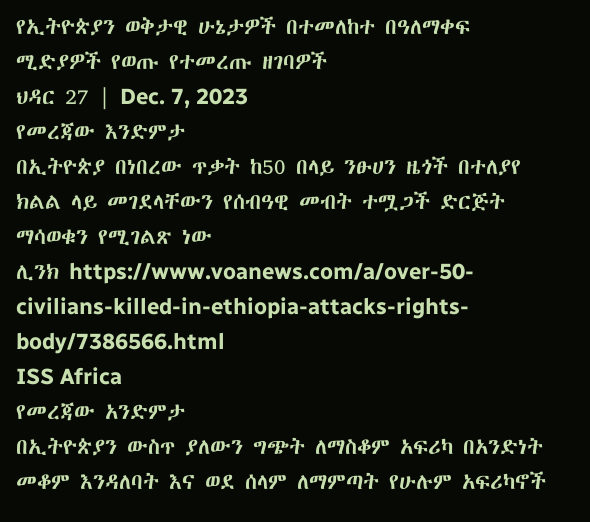የኢትዮጵያን ወቅታዊ ሁኔታዎች በተመለከተ በዓለማቀፍ ሚድያዎች የወጡ የተመረጡ ዘገባዎች
ህዳር 27 | Dec. 7, 2023
የመረጃው እንድምታ
በኢትዮጵያ በነበረው ጥቃት ከ50 በላይ ንፁሀን ዜጎች በተለያየ ክልል ላይ መገደላቸውን የሰብዓዊ መብት ተሟጋች ድርጅት ማሳወቁን የሚገልጽ ነው
ሊንክ https://www.voanews.com/a/over-50-civilians-killed-in-ethiopia-attacks-rights-body/7386566.html
ISS Africa
የመረጃው አንድምታ
በኢትዮጵያን ውስጥ ያለውን ግጭት ለማስቆም አፍሪካ በአንድነት መቆም እንዳለባት እና ወደ ሰላም ለማምጣት የሁሉም አፍሪካኖች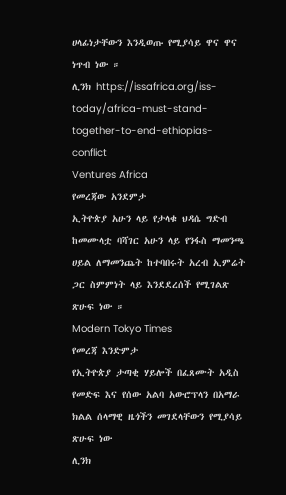ሀላፊነታቸውን እንዲወጡ የሚያሳይ ዋና ዋና ነጥብ ነው ።
ሊንክ https://issafrica.org/iss-today/africa-must-stand-together-to-end-ethiopias-conflict
Ventures Africa
የመረጃው አንደምታ
ኢትዮጵያ አሁን ላይ የታላቁ ህዳሴ ግድብ ከመሙላቷ ባሻገር አሁን ላይ የንፋስ ማመንጫ ሀይል ለማመንጨት ከተባበሩት አረብ ኢምሬት ጋር ስምምነት ላይ እንደደረሰች የሚገልጽ ጽሁፍ ነው ።
Modern Tokyo Times
የመረጃ እንድምታ
የኢትዮጵያ ታጣቂ ሃይሎች በፈጸሙት አዲስ የመድፍ እና የሰው አልባ አውሮፕላን በአማራ ክልል ሰላማዊ ዜጎችን መገደላቸውን የሚያሳይ ጽሁፍ ነው
ሊንክ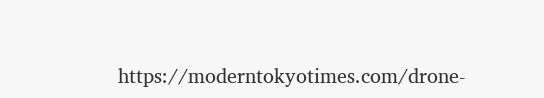https://moderntokyotimes.com/drone-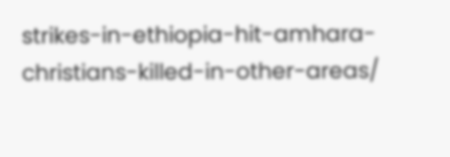strikes-in-ethiopia-hit-amhara-christians-killed-in-other-areas/